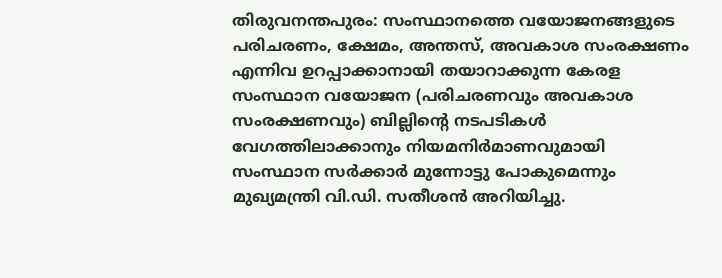തിരുവനന്തപുരം: സംസ്ഥാനത്തെ വയോജനങ്ങളുടെ പരിചരണം, ക്ഷേമം, അന്തസ്, അവകാശ സംരക്ഷണം എന്നിവ ഉറപ്പാക്കാനായി തയാറാക്കുന്ന കേരള സംസ്ഥാന വയോജന (പരിചരണവും അവകാശ സംരക്ഷണവും) ബില്ലിന്റെ നടപടികൾ വേഗത്തിലാക്കാനും നിയമനിർമാണവുമായി സംസ്ഥാന സർക്കാർ മുന്നോട്ടു പോകുമെന്നും മുഖ്യമന്ത്രി വി.ഡി. സതീശൻ അറിയിച്ചു.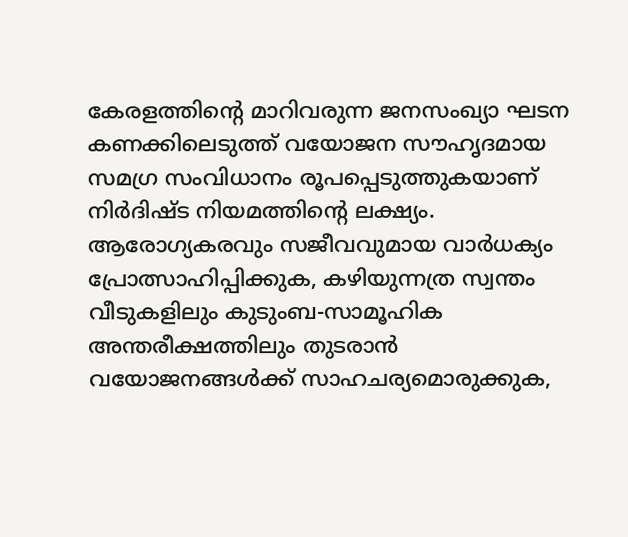കേരളത്തിന്റെ മാറിവരുന്ന ജനസംഖ്യാ ഘടന കണക്കിലെടുത്ത് വയോജന സൗഹൃദമായ സമഗ്ര സംവിധാനം രൂപപ്പെടുത്തുകയാണ് നിർദിഷ്ട നിയമത്തിന്റെ ലക്ഷ്യം. ആരോഗ്യകരവും സജീവവുമായ വാർധക്യം പ്രോത്സാഹിപ്പിക്കുക, കഴിയുന്നത്ര സ്വന്തം വീടുകളിലും കുടുംബ-സാമൂഹിക അന്തരീക്ഷത്തിലും തുടരാൻ വയോജനങ്ങൾക്ക് സാഹചര്യമൊരുക്കുക,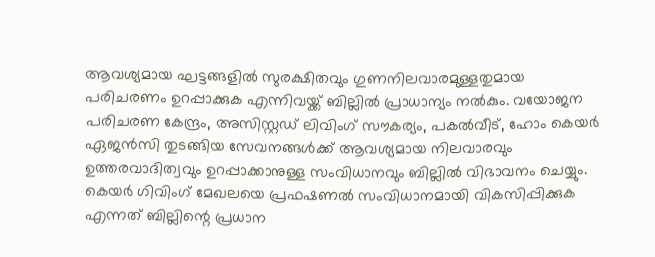ആവശ്യമായ ഘട്ടങ്ങളിൽ സുരക്ഷിതവും ഗുണനിലവാരമുള്ളതുമായ പരിചരണം ഉറപ്പാക്കുക എന്നിവയ്ക്ക് ബില്ലിൽ പ്രാധാന്യം നൽകും. വയോജന പരിചരണ കേന്ദ്രം, അസിസ്റ്റഡ് ലിവിംഗ് സൗകര്യം, പകൽവീട്, ഹോം കെയർ ഏജൻസി തുടങ്ങിയ സേവനങ്ങൾക്ക് ആവശ്യമായ നിലവാരവും ഉത്തരവാദിത്വവും ഉറപ്പാക്കാനുള്ള സംവിധാനവും ബില്ലിൽ വിഭാവനം ചെയ്യും.
കെയർ ഗിവിംഗ് മേഖലയെ പ്രഫഷണൽ സംവിധാനമായി വികസിപ്പിക്കുക എന്നത് ബില്ലിന്റെ പ്രധാന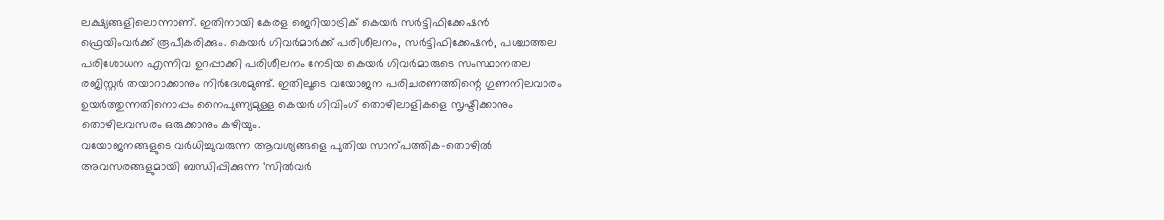ലക്ഷ്യങ്ങളിലൊന്നാണ്. ഇതിനായി കേരള ജെറിയാട്രിക് കെയർ സർട്ടിഫിക്കേഷൻ ഫ്രെയിംവർക്ക് രൂപീകരിക്കും. കെയർ ഗിവർമാർക്ക് പരിശീലനം, സർട്ടിഫിക്കേഷൻ, പശ്ചാത്തല പരിശോധന എന്നിവ ഉറപ്പാക്കി പരിശീലനം നേടിയ കെയർ ഗിവർമാരുടെ സംസ്ഥാനതല രജിസ്റ്റർ തയാറാക്കാനും നിർദേശമുണ്ട്. ഇതിലൂടെ വയോജന പരിചരണത്തിന്റെ ഗുണനിലവാരം ഉയർത്തുന്നതിനൊപ്പം നൈപുണ്യമുള്ള കെയർ ഗിവിംഗ് തൊഴിലാളികളെ സൃഷ്ടിക്കാനും തൊഴിലവസരം ഒരുക്കാനും കഴിയും.
വയോജനങ്ങളുടെ വർധിച്ചുവരുന്ന ആവശ്യങ്ങളെ പുതിയ സാന്പത്തിക-തൊഴിൽ അവസരങ്ങളുമായി ബന്ധിപ്പിക്കുന്ന ‘സിൽവർ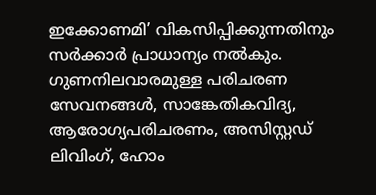ഇക്കോണമി’ വികസിപ്പിക്കുന്നതിനും സർക്കാർ പ്രാധാന്യം നൽകും. ഗുണനിലവാരമുള്ള പരിചരണ സേവനങ്ങൾ, സാങ്കേതികവിദ്യ, ആരോഗ്യപരിചരണം, അസിസ്റ്റഡ് ലിവിംഗ്, ഹോം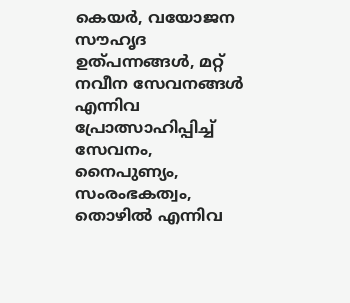കെയർ, വയോജന സൗഹൃദ ഉത്പന്നങ്ങൾ, മറ്റ് നവീന സേവനങ്ങൾ എന്നിവ പ്രോത്സാഹിപ്പിച്ച് സേവനം, നൈപുണ്യം, സംരംഭകത്വം, തൊഴിൽ എന്നിവ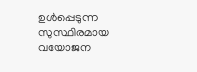ഉൾപ്പെടുന്ന സുസ്ഥിരമായ വയോജന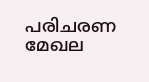പരിചരണ മേഖല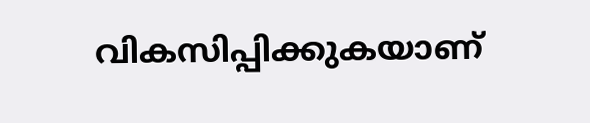വികസിപ്പിക്കുകയാണ്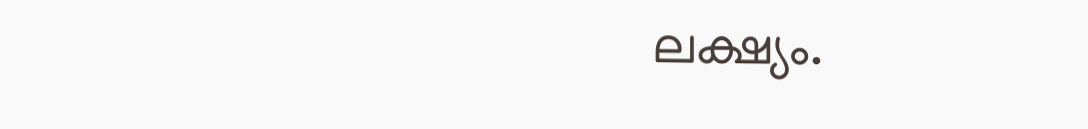ലക്ഷ്യം.